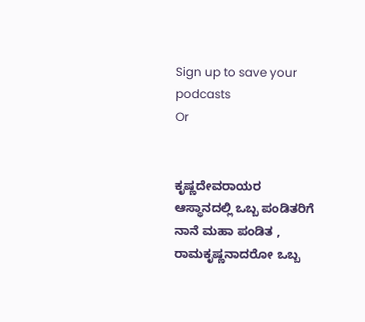Sign up to save your podcasts
Or


ಕೃಷ್ಣದೇವರಾಯರ ಆಸ್ಥಾನದಲ್ಲಿ ಒಬ್ಬ ಪಂಡಿತರಿಗೆ ನಾನೆ ಮಹಾ ಪಂಡಿತ , ರಾಮಕೃಷ್ಣನಾದರೋ ಒಬ್ಬ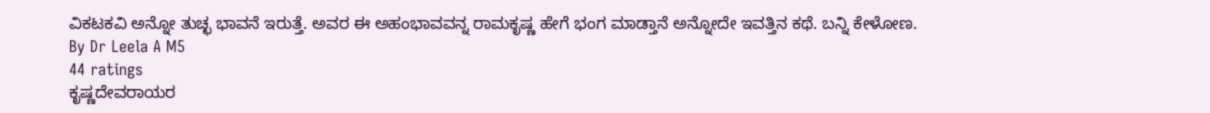ವಿಕಟಕವಿ ಅನ್ನೋ ತುಚ್ಛ ಭಾವನೆ ಇರುತ್ತೆ. ಅವರ ಈ ಅಹಂಭಾವವನ್ನ ರಾಮಕೃಷ್ಣ ಹೇಗೆ ಭಂಗ ಮಾಡ್ತಾನೆ ಅನ್ನೋದೇ ಇವತ್ತಿನ ಕಥೆ. ಬನ್ನಿ ಕೇಳೋಣ.
By Dr Leela A M5
44 ratings
ಕೃಷ್ಣದೇವರಾಯರ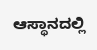ಆಸ್ಥಾನದಲ್ಲಿ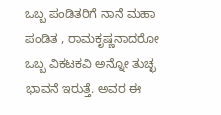ಒಬ್ಬ ಪಂಡಿತರಿಗೆ ನಾನೆ ಮಹಾ ಪಂಡಿತ , ರಾಮಕೃಷ್ಣನಾದರೋ ಒಬ್ಬ ವಿಕಟಕವಿ ಅನ್ನೋ ತುಚ್ಛ ಭಾವನೆ ಇರುತ್ತೆ. ಅವರ ಈ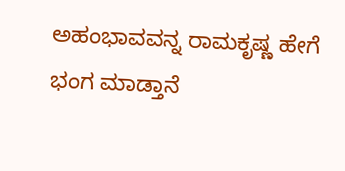ಅಹಂಭಾವವನ್ನ ರಾಮಕೃಷ್ಣ ಹೇಗೆ ಭಂಗ ಮಾಡ್ತಾನೆ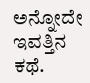ಅನ್ನೋದೇ ಇವತ್ತಿನ ಕಥೆ.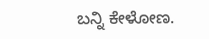ಬನ್ನಿ ಕೇಳೋಣ.